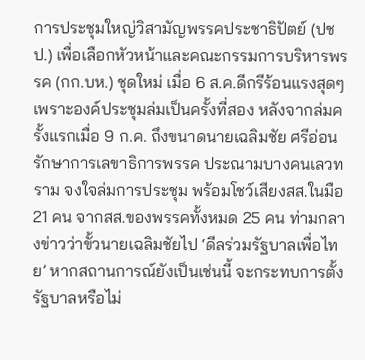การประชุมใหญ่วิสามัญพรรคประชาธิปัตย์ (ปชป.) เพื่อเลือกหัวหน้าและคณะกรรมการบริหารพรรค (กก.บห.) ชุดใหม่ เมื่อ 6 ส.ค.ดีกรีร้อนแรงสุดๆ เพราะองค์ประชุมล่มเป็นครั้งที่สอง หลังจากล่มครั้งแรกเมื่อ 9 ก.ค. ถึงขนาดนายเฉลิมชัย ศรีอ่อน รักษาการเลขาธิการพรรค ประณามบางคนเลวทราม จงใจล่มการประชุม พร้อมโชว์เสียงสส.ในมือ 21 คน จากสส.ของพรรคทั้งหมด 25 คน ท่ามกลางข่าวว่าขั้วนายเฉลิมชัยไป ‘ดีลร่วมรัฐบาลเพื่อไทย’ หากสถานการณ์ยังเป็นเช่นนี้ จะกระทบการตั้งรัฐบาลหรือไม่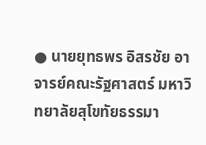● นายยุทธพร อิสรชัย อาจารย์คณะรัฐศาสตร์ มหาวิทยาลัยสุโขทัยธรรมา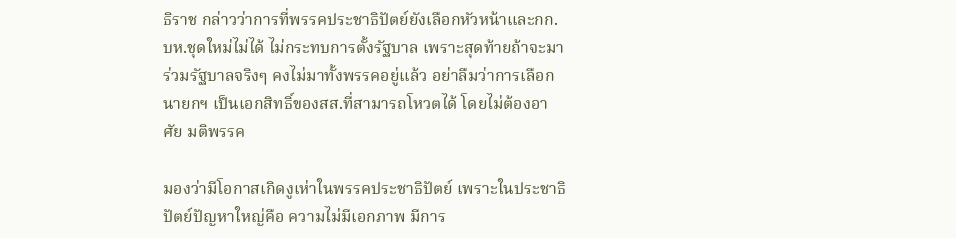ธิราช กล่าวว่าการที่พรรคประชาธิปัตย์ยังเลือกหัวหน้าและกก.บห.ชุดใหม่ไม่ได้ ไม่กระทบการตั้งรัฐบาล เพราะสุดท้ายถ้าจะมาร่วมรัฐบาลจริงๆ คงไม่มาทั้งพรรคอยู่แล้ว อย่าลืมว่าการเลือกนายกฯ เป็นเอกสิทธิ์ของสส.ที่สามารถโหวตได้ โดยไม่ต้องอาศัย มติพรรค

มองว่ามีโอกาสเกิดงูเห่าในพรรคประชาธิปัตย์ เพราะในประชาธิปัตย์ปัญหาใหญ่คือ ความไม่มีเอกภาพ มีการ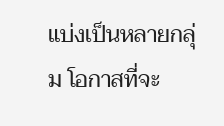แบ่งเป็นหลายกลุ่ม โอกาสที่จะ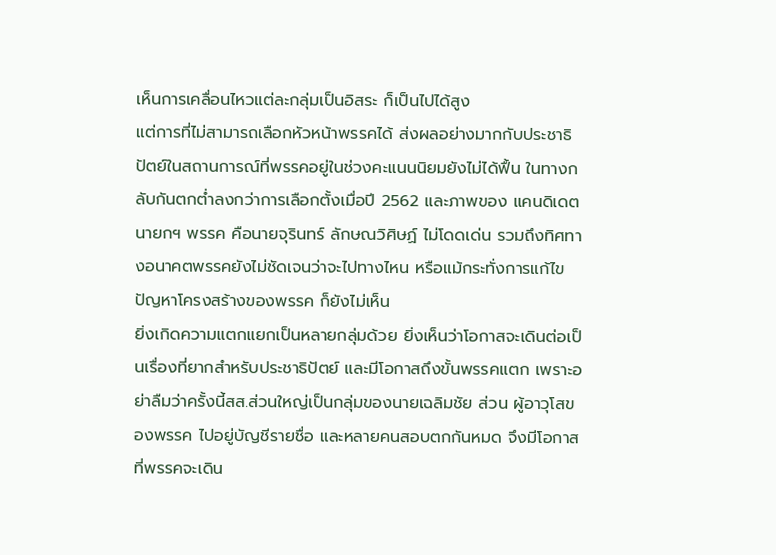เห็นการเคลื่อนไหวแต่ละกลุ่มเป็นอิสระ ก็เป็นไปได้สูง
แต่การที่ไม่สามารถเลือกหัวหน้าพรรคได้ ส่งผลอย่างมากกับประชาธิปัตย์ในสถานการณ์ที่พรรคอยู่ในช่วงคะแนนนิยมยังไม่ได้ฟื้น ในทางกลับกันตกต่ำลงกว่าการเลือกตั้งเมื่อปี 2562 และภาพของ แคนดิเดตนายกฯ พรรค คือนายจุรินทร์ ลักษณวิศิษฏ์ ไม่โดดเด่น รวมถึงทิศทางอนาคตพรรคยังไม่ชัดเจนว่าจะไปทางไหน หรือแม้กระทั่งการแก้ไขปัญหาโครงสร้างของพรรค ก็ยังไม่เห็น
ยิ่งเกิดความแตกแยกเป็นหลายกลุ่มด้วย ยิ่งเห็นว่าโอกาสจะเดินต่อเป็นเรื่องที่ยากสำหรับประชาธิปัตย์ และมีโอกาสถึงขั้นพรรคแตก เพราะอย่าลืมว่าครั้งนี้สส.ส่วนใหญ่เป็นกลุ่มของนายเฉลิมชัย ส่วน ผู้อาวุโสของพรรค ไปอยู่บัญชีรายชื่อ และหลายคนสอบตกกันหมด จึงมีโอกาสที่พรรคจะเดิน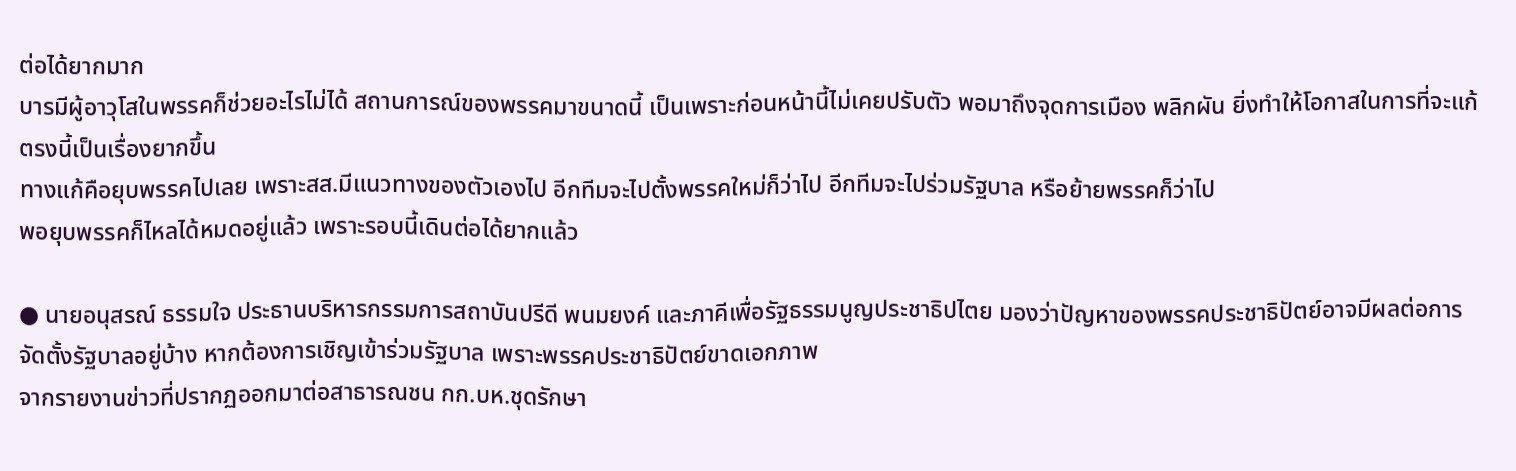ต่อได้ยากมาก
บารมีผู้อาวุโสในพรรคก็ช่วยอะไรไม่ได้ สถานการณ์ของพรรคมาขนาดนี้ เป็นเพราะก่อนหน้านี้ไม่เคยปรับตัว พอมาถึงจุดการเมือง พลิกผัน ยิ่งทำให้โอกาสในการที่จะแก้ตรงนี้เป็นเรื่องยากขึ้น
ทางแก้คือยุบพรรคไปเลย เพราะสส.มีแนวทางของตัวเองไป อีกทีมจะไปตั้งพรรคใหม่ก็ว่าไป อีกทีมจะไปร่วมรัฐบาล หรือย้ายพรรคก็ว่าไป
พอยุบพรรคก็ไหลได้หมดอยู่แล้ว เพราะรอบนี้เดินต่อได้ยากแล้ว

● นายอนุสรณ์ ธรรมใจ ประธานบริหารกรรมการสถาบันปรีดี พนมยงค์ และภาคีเพื่อรัฐธรรมนูญประชาธิปไตย มองว่าปัญหาของพรรคประชาธิปัตย์อาจมีผลต่อการจัดตั้งรัฐบาลอยู่บ้าง หากต้องการเชิญเข้าร่วมรัฐบาล เพราะพรรคประชาธิปัตย์ขาดเอกภาพ
จากรายงานข่าวที่ปรากฏออกมาต่อสาธารณชน กก.บห.ชุดรักษา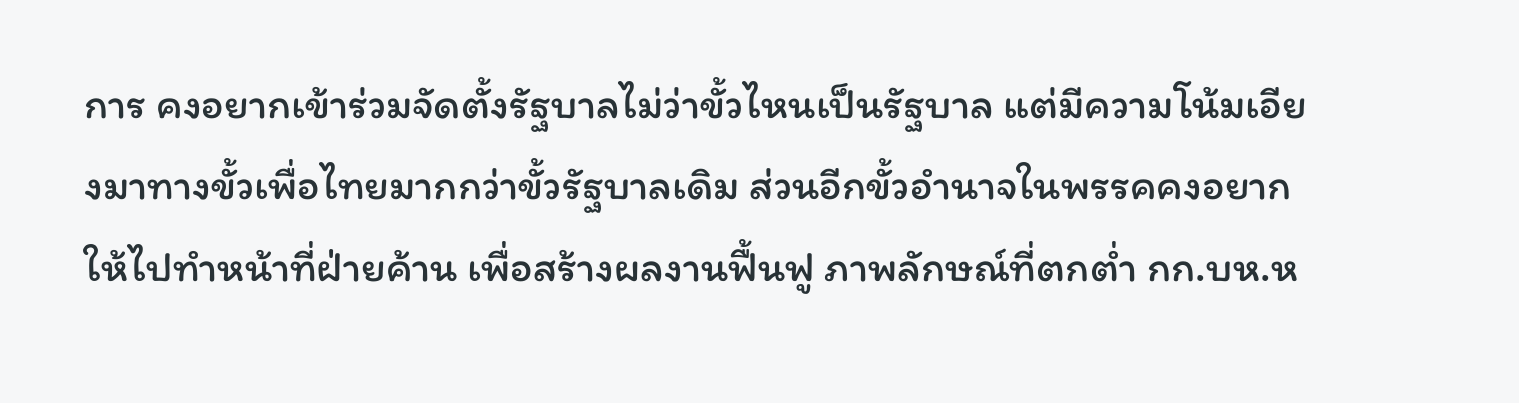การ คงอยากเข้าร่วมจัดตั้งรัฐบาลไม่ว่าขั้วไหนเป็นรัฐบาล แต่มีความโน้มเอียงมาทางขั้วเพื่อไทยมากกว่าขั้วรัฐบาลเดิม ส่วนอีกขั้วอำนาจในพรรคคงอยากให้ไปทำหน้าที่ฝ่ายค้าน เพื่อสร้างผลงานฟื้นฟู ภาพลักษณ์ที่ตกต่ำ กก.บห.ห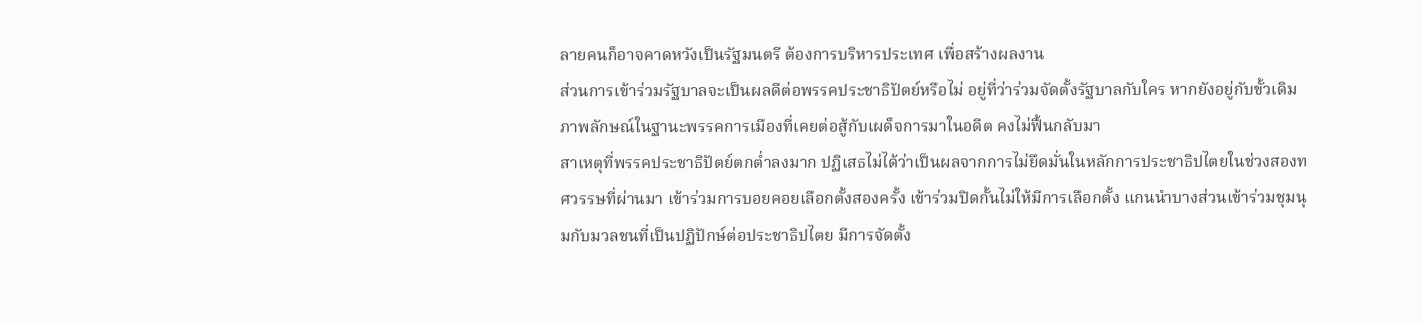ลายคนก็อาจคาดหวังเป็นรัฐมนตรี ต้องการบริหารประเทศ เพื่อสร้างผลงาน
ส่วนการเข้าร่วมรัฐบาลจะเป็นผลดีต่อพรรคประชาธิปัตย์หรือไม่ อยู่ที่ว่าร่วมจัดตั้งรัฐบาลกับใคร หากยังอยู่กับขั้วเดิม ภาพลักษณ์ในฐานะพรรคการเมืองที่เคยต่อสู้กับเผด็จการมาในอดีต คงไม่ฟื้นกลับมา
สาเหตุที่พรรคประชาธิปัตย์ตกต่ำลงมาก ปฏิเสธไม่ได้ว่าเป็นผลจากการไม่ยึดมั่นในหลักการประชาธิปไตยในช่วงสองทศวรรษที่ผ่านมา เข้าร่วมการบอยคอยเลือกตั้งสองครั้ง เข้าร่วมปิดกั้นไม่ให้มีการเลือกตั้ง แกนนำบางส่วนเข้าร่วมชุมนุมกับมวลชนที่เป็นปฏิปักษ์ต่อประชาธิปไตย มีการจัดตั้ง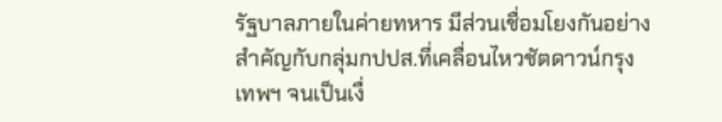รัฐบาลภายในค่ายทหาร มีส่วนเชื่อมโยงกันอย่างสำคัญกับกลุ่มกปปส.ที่เคลื่อนไหวชัตดาวน์กรุงเทพฯ จนเป็นเงื่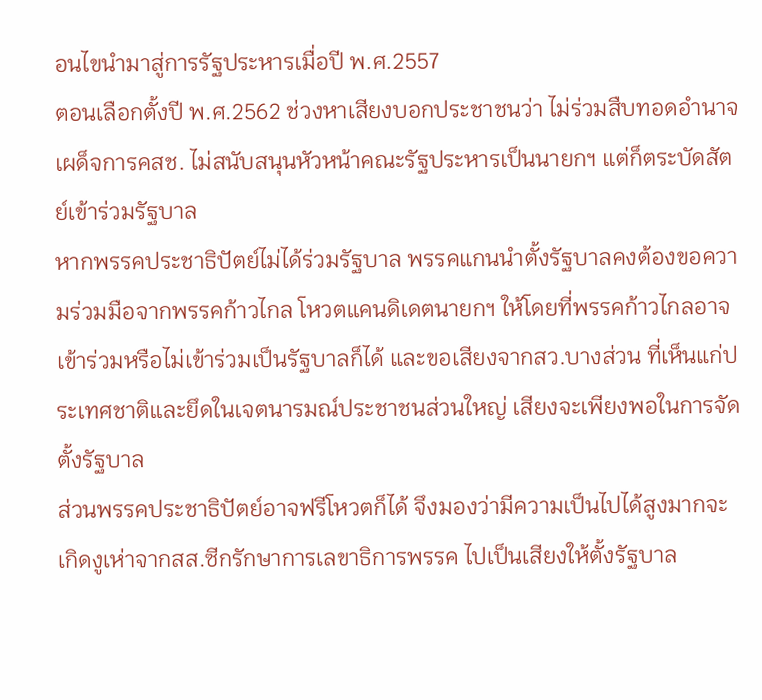อนไขนำมาสู่การรัฐประหารเมื่อปี พ.ศ.2557
ตอนเลือกตั้งปี พ.ศ.2562 ช่วงหาเสียงบอกประชาชนว่า ไม่ร่วมสืบทอดอำนาจเผด็จการคสช. ไม่สนับสนุนหัวหน้าคณะรัฐประหารเป็นนายกฯ แต่ก็ตระบัดสัตย์เข้าร่วมรัฐบาล
หากพรรคประชาธิปัตย์ไม่ได้ร่วมรัฐบาล พรรคแกนนำตั้งรัฐบาลคงต้องขอความร่วมมือจากพรรคก้าวไกล โหวตแคนดิเดตนายกฯ ให้โดยที่พรรคก้าวไกลอาจเข้าร่วมหรือไม่เข้าร่วมเป็นรัฐบาลก็ได้ และขอเสียงจากสว.บางส่วน ที่เห็นแก่ประเทศชาติและยึดในเจตนารมณ์ประชาชนส่วนใหญ่ เสียงจะเพียงพอในการจัดตั้งรัฐบาล
ส่วนพรรคประชาธิปัตย์อาจฟรีโหวตก็ได้ จึงมองว่ามีความเป็นไปได้สูงมากจะเกิดงูเห่าจากสส.ซีกรักษาการเลขาธิการพรรค ไปเป็นเสียงให้ตั้งรัฐบาล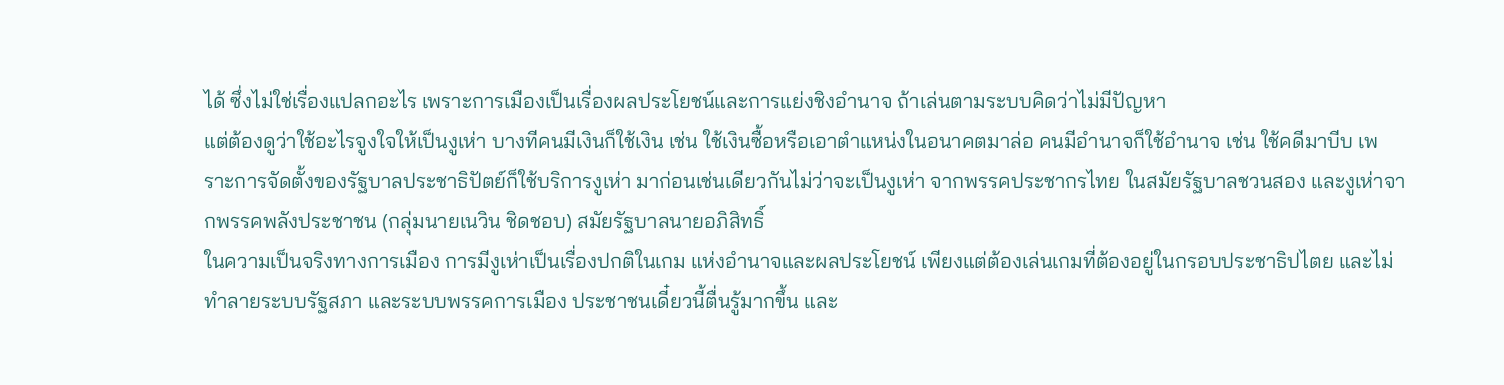ได้ ซึ่งไม่ใช่เรื่องแปลกอะไร เพราะการเมืองเป็นเรื่องผลประโยชน์และการแย่งชิงอำนาจ ถ้าเล่นตามระบบคิดว่าไม่มีปัญหา
แต่ต้องดูว่าใช้อะไรจูงใจให้เป็นงูเห่า บางทีคนมีเงินก็ใช้เงิน เช่น ใช้เงินซื้อหรือเอาตำแหน่งในอนาคตมาล่อ คนมีอำนาจก็ใช้อำนาจ เช่น ใช้คดีมาบีบ เพราะการจัดตั้งของรัฐบาลประชาธิปัตย์ก็ใช้บริการงูเห่า มาก่อนเช่นเดียวกันไม่ว่าจะเป็นงูเห่า จากพรรคประชากรไทย ในสมัยรัฐบาลชวนสอง และงูเห่าจากพรรคพลังประชาชน (กลุ่มนายเนวิน ชิดชอบ) สมัยรัฐบาลนายอภิสิทธิ์
ในความเป็นจริงทางการเมือง การมีงูเห่าเป็นเรื่องปกติในเกม แห่งอำนาจและผลประโยชน์ เพียงแต่ต้องเล่นเกมที่ต้องอยู่ในกรอบประชาธิปไตย และไม่ทำลายระบบรัฐสภา และระบบพรรคการเมือง ประชาชนเดี๋ยวนี้ตื่นรู้มากขึ้น และ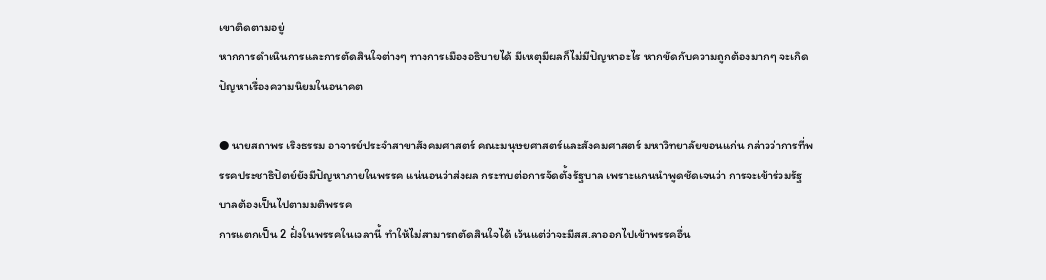เขาติดตามอยู่
หากการดำเนินการและการตัดสินใจต่างๆ ทางการเมืองอธิบายได้ มีเหตุมีผลก็ไม่มีปัญหาอะไร หากขัดกับความถูกต้องมากๆ จะเกิดปัญหาเรื่องความนิยมในอนาคต

● นายสถาพร เริงธรรม อาจารย์ประจำสาขาสังคมศาสตร์ คณะมนุษยศาสตร์และสังคมศาสตร์ มหาวิทยาลัยขอนแก่น กล่าวว่าการที่พรรคประชาธิปัตย์ยังมีปัญหาภายในพรรค แน่นอนว่าส่งผล กระทบต่อการจัดตั้งรัฐบาล เพราะแกนนำพูดชัดเจนว่า การจะเข้าร่วมรัฐบาลต้องเป็นไปตามมติพรรค
การแตกเป็น 2 ฝั่งในพรรคในเวลานี้ ทำให้ไม่สามารถตัดสินใจได้ เว้นแต่ว่าจะมีสส.ลาออกไปเข้าพรรคอื่น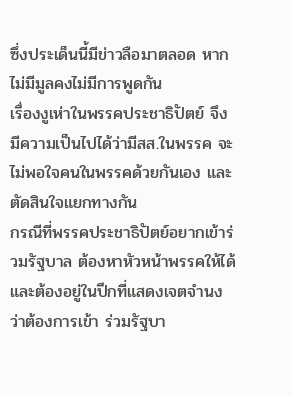ซึ่งประเด็นนี้มีข่าวลือมาตลอด หากไม่มีมูลคงไม่มีการพูดกัน
เรื่องงูเห่าในพรรคประชาธิปัตย์ จึงมีความเป็นไปได้ว่ามีสส.ในพรรค จะไม่พอใจคนในพรรคด้วยกันเอง และตัดสินใจแยกทางกัน
กรณีที่พรรคประชาธิปัตย์อยากเข้าร่วมรัฐบาล ต้องหาหัวหน้าพรรคให้ได้ และต้องอยู่ในปีกที่แสดงเจตจำนงว่าต้องการเข้า ร่วมรัฐบา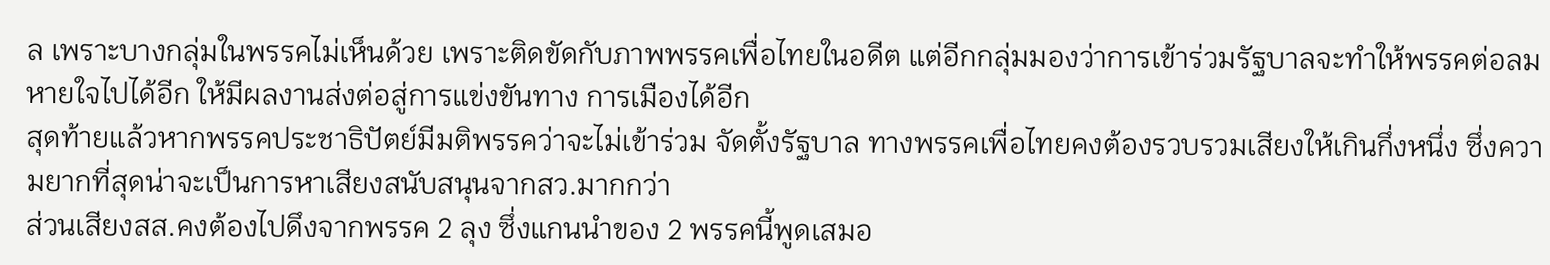ล เพราะบางกลุ่มในพรรคไม่เห็นด้วย เพราะติดขัดกับภาพพรรคเพื่อไทยในอดีต แต่อีกกลุ่มมองว่าการเข้าร่วมรัฐบาลจะทำให้พรรคต่อลมหายใจไปได้อีก ให้มีผลงานส่งต่อสู่การแข่งขันทาง การเมืองได้อีก
สุดท้ายแล้วหากพรรคประชาธิปัตย์มีมติพรรคว่าจะไม่เข้าร่วม จัดตั้งรัฐบาล ทางพรรคเพื่อไทยคงต้องรวบรวมเสียงให้เกินกึ่งหนึ่ง ซึ่งความยากที่สุดน่าจะเป็นการหาเสียงสนับสนุนจากสว.มากกว่า
ส่วนเสียงสส.คงต้องไปดึงจากพรรค 2 ลุง ซึ่งแกนนำของ 2 พรรคนี้พูดเสมอ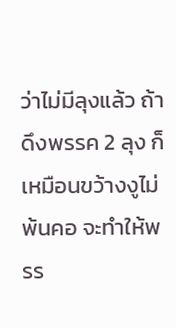ว่าไม่มีลุงแล้ว ถ้าดึงพรรค 2 ลุง ก็เหมือนขว้างงูไม่พ้นคอ จะทำให้พรร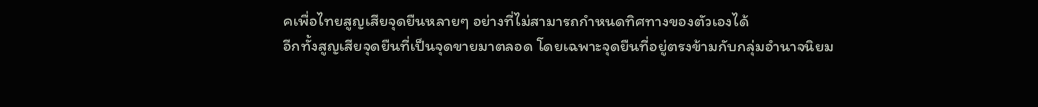คเพื่อไทยสูญเสียจุดยืนหลายๆ อย่างที่ไม่สามารถกำหนดทิศทางของตัวเองได้
อีกทั้งสูญเสียจุดยืนที่เป็นจุดขายมาตลอด โดยเฉพาะจุดยืนที่อยู่ตรงข้ามกับกลุ่มอำนาจนิยม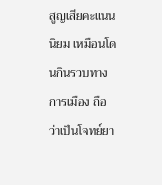สูญเสียคะแนนนิยม เหมือนโดนกินรวบทางการเมือง ถือว่าเป็นโจทย์ยา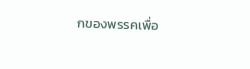กของพรรคเพื่อ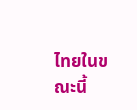ไทยในขณะนี้